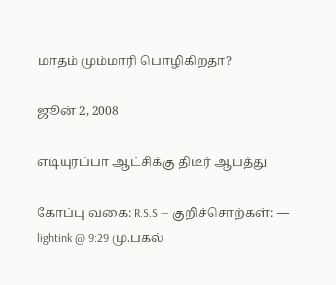மாதம் மும்மாரி பொழிகிறதா?

ஜூன் 2, 2008

எடியுரப்பா ஆட்சிக்கு திடீர் ஆபத்து

கோப்பு வகை: R.S.S — குறிச்சொற்கள்: — lightink @ 9:29 மு.பகல்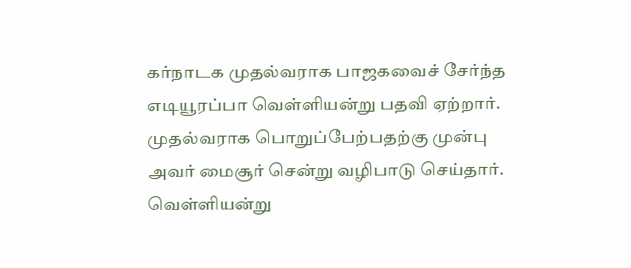கர்நாடக முதல்வராக பாஜகவைச் சேர்ந்த எடியூரப்பா வெள்ளியன்று பதவி ஏற்றார். முதல்வராக பொறுப்பேற்பதற்கு முன்பு அவர் மைசூர் சென்று வழிபாடு செய்தார். வெள்ளியன்று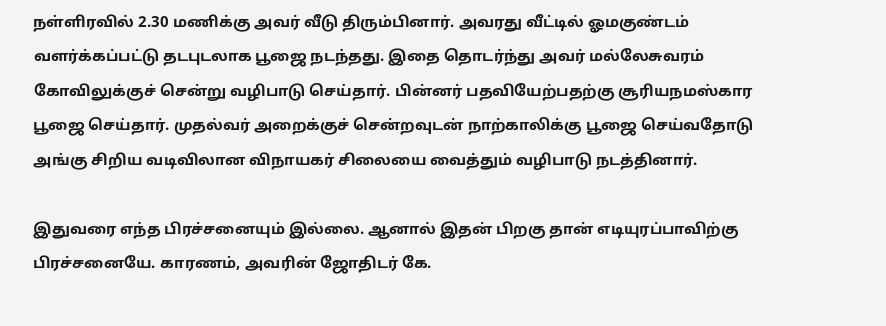நள்ளிரவில் 2.30 மணிக்கு அவர் வீடு திரும்பினார். அவரது வீட்டில் ஓமகுண்டம் வளர்க்கப்பட்டு தடபுடலாக பூஜை நடந்தது. இதை தொடர்ந்து அவர் மல்லேசுவரம் கோவிலுக்குச் சென்று வழிபாடு செய்தார். பின்னர் பதவியேற்பதற்கு சூரியநமஸ்கார பூஜை செய்தார். முதல்வர் அறைக்குச் சென்றவுடன் நாற்காலிக்கு பூஜை செய்வதோடு அங்கு சிறிய வடிவிலான விநாயகர் சிலையை வைத்தும் வழிபாடு நடத்தினார்.

இதுவரை எந்த பிரச்சனையும் இல்லை. ஆனால் இதன் பிறகு தான் எடியுரப்பாவிற்கு பிரச்சனையே. காரணம், அவரின் ஜோதிடர் கே.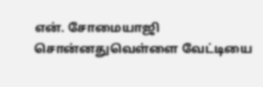என். சோமையாஜி சொன்னதுவெள்ளை வேட்டியை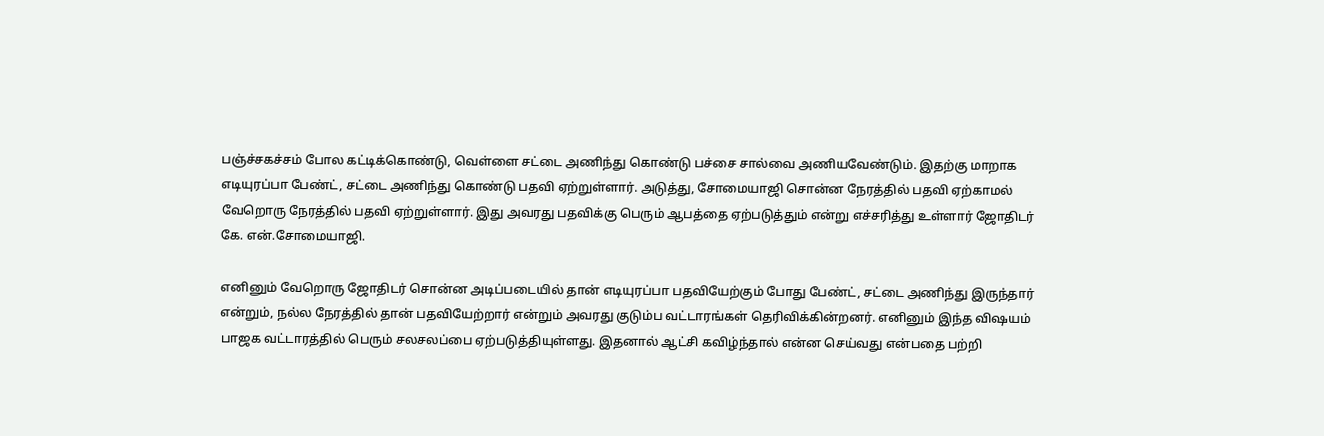பஞ்ச்சகச்சம் போல கட்டிக்கொண்டு, வெள்ளை சட்டை அணிந்து கொண்டு பச்சை சால்வை அணியவேண்டும். இதற்கு மாறாக எடியுரப்பா பேண்ட், சட்டை அணிந்து கொண்டு பதவி ஏற்றுள்ளார். அடுத்து, சோமையாஜி சொன்ன நேரத்தில் பதவி ஏற்காமல் வேறொரு நேரத்தில் பதவி ஏற்றுள்ளார். இது அவரது பதவிக்கு பெரும் ஆபத்தை ஏற்படுத்தும் என்று எச்சரித்து உள்ளார் ஜோதிடர் கே. என்.சோமையாஜி.

எனினும் வேறொரு ஜோதிடர் சொன்ன அடிப்படையில் தான் எடியுரப்பா பதவியேற்கும் போது பேண்ட், சட்டை அணிந்து இருந்தார் என்றும், நல்ல நேரத்தில் தான் பதவியேற்றார் என்றும் அவரது குடும்ப வட்டாரங்கள் தெரிவிக்கின்றனர். எனினும் இந்த விஷயம் பாஜக வட்டாரத்தில் பெரும் சலசலப்பை ஏற்படுத்தியுள்ளது. இதனால் ஆட்சி கவிழ்ந்தால் என்ன செய்வது என்பதை பற்றி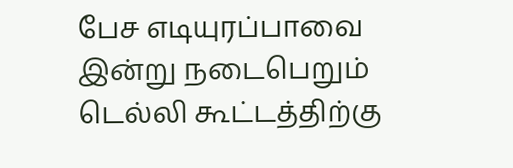பேச எடியுரப்பாவை இன்று நடைபெறும் டெல்லி கூட்டத்திற்கு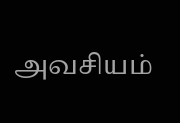அவசியம்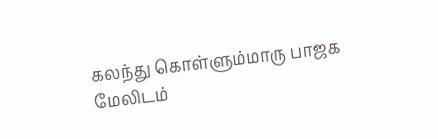கலந்து கொள்ளும்மாரு பாஜக மேலிடம்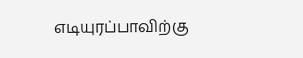எடியுரப்பாவிற்கு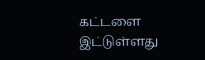கட்டளை இட்டுள்ளது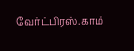வேர்ட்பிரஸ்.காம்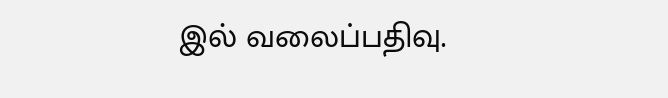இல் வலைப்பதிவு.